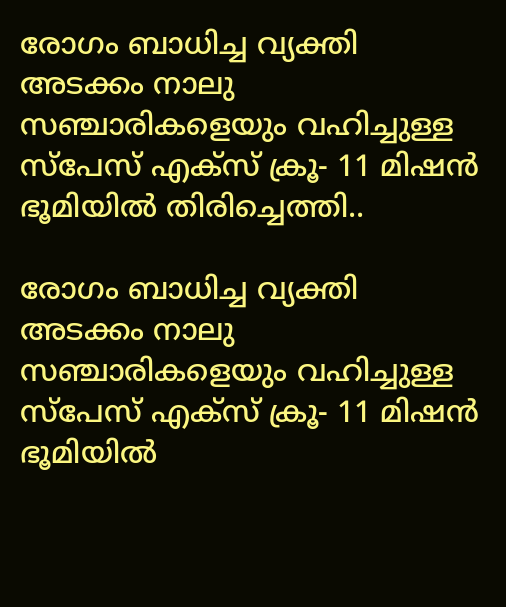രോഗം ബാധിച്ച വ്യക്തി അടക്കം നാലു സഞ്ചാരികളെയും വഹിച്ചുള്ള സ്പേസ് എക്സ് ക്രൂ- 11 മിഷൻ ഭൂമിയിൽ തിരിച്ചെത്തി..

രോഗം ബാധിച്ച വ്യക്തി അടക്കം നാലു സഞ്ചാരികളെയും വഹിച്ചുള്ള സ്പേസ് എക്സ് ക്രൂ- 11 മിഷൻ ഭൂമിയിൽ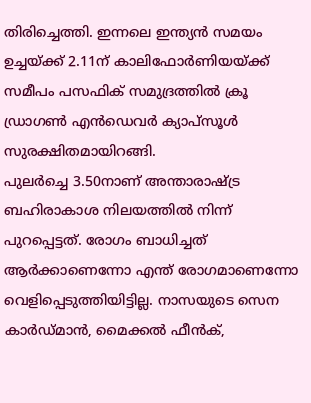തിരിച്ചെത്തി. ഇന്നലെ ഇന്ത്യൻ സമയം ഉച്ചയ്ക്ക് 2.11ന് കാലിഫോർണിയയ്ക്ക് സമീപം പസഫിക് സമുദ്രത്തിൽ ക്രൂ ഡ്രാഗൺ എൻഡെവർ ക്യാപ്സൂൾ സുരക്ഷിതമായിറങ്ങി.
പുലർച്ചെ 3.50നാണ് അന്താരാഷ്ട്ര ബഹിരാകാശ നിലയത്തിൽ നിന്ന് പുറപ്പെട്ടത്. രോഗം ബാധിച്ചത് ആർക്കാണെന്നോ എന്ത് രോഗമാണെന്നോ വെളിപ്പെടുത്തിയിട്ടില്ല. നാസയുടെ സെന കാർഡ്മാൻ, മൈക്കൽ ഫീൻക്,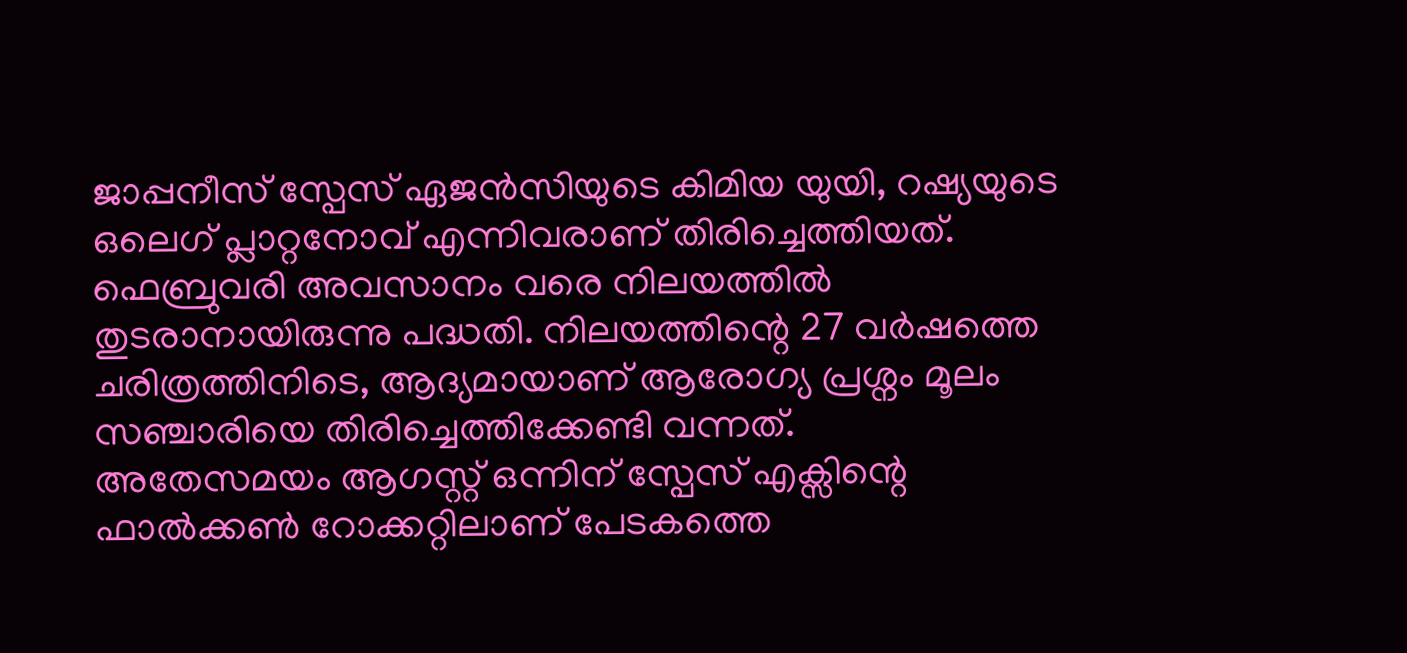ജാപ്പനീസ് സ്പേസ് ഏജൻസിയുടെ കിമിയ യുയി, റഷ്യയുടെ ഒലെഗ് പ്ലാറ്റനോവ് എന്നിവരാണ് തിരിച്ചെത്തിയത്.
ഫെബ്രുവരി അവസാനം വരെ നിലയത്തിൽ തുടരാനായിരുന്നു പദ്ധതി. നിലയത്തിന്റെ 27 വർഷത്തെ ചരിത്രത്തിനിടെ, ആദ്യമായാണ് ആരോഗ്യ പ്രശ്നം മൂലം സഞ്ചാരിയെ തിരിച്ചെത്തിക്കേണ്ടി വന്നത്.
അതേസമയം ആഗസ്റ്റ് ഒന്നിന് സ്പേസ് എക്സിന്റെ ഫാൽക്കൺ റോക്കറ്റിലാണ് പേടകത്തെ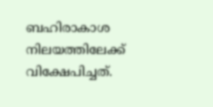ബഹിരാകാശ നിലയത്തിലേക്ക് വിക്ഷേപിച്ചത്.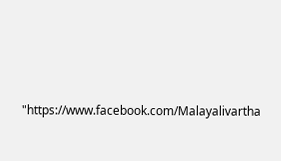"https://www.facebook.com/Malayalivartha